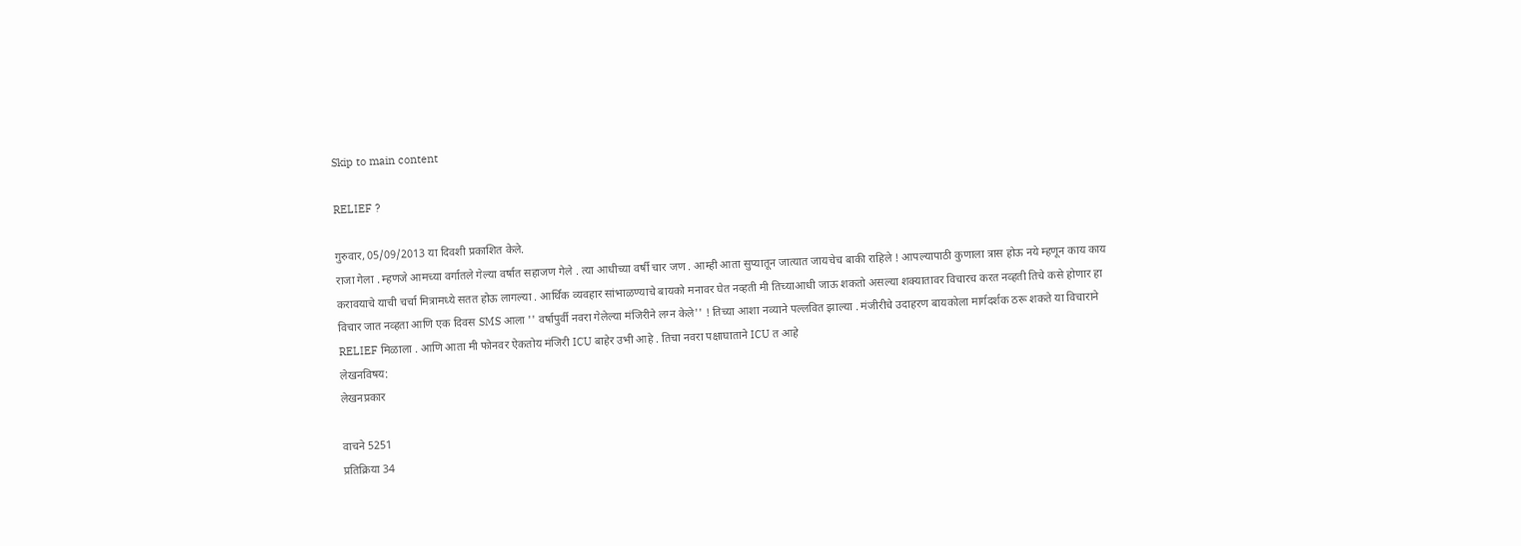Skip to main content

RELIEF ?

गुरुवार, 05/09/2013 या दिवशी प्रकाशित केले.
राजा गेला . म्हणजे आमच्या वर्गातले गेल्या वर्षात सहाजण गेले . त्या आधीच्या वर्षी चार जण . आम्ही आता सुप्यातून जात्यात जायचेच बाकी राहिले ! आपल्यापाठी कुणाला त्रास होऊ नये म्हणून काय काय करावयाचे याची चर्चा मित्रामध्ये सतत होऊ लागल्या . आर्थिक व्यवहार सांभाळण्याचे बायको मनावर घेत नव्हती मी तिच्याआधी जाऊ शकतो असल्या शक्यातावर विचारच करत नव्हती तिचे कसे होणार हा विचार जात नव्हता आणि एक दिवस SMS आला '' वर्षापुर्वी नवरा गेलेल्या मंजिरीने लग्न केले'' ! तिच्या आशा नव्याने पल्लवित झाल्या . मंजीरीचे उदाहरण बायकोला मार्गदर्शक ठरू शकते या विचाराने RELIEF मिळाला . आणि आता मी फोनवर ऐकतोय मंजिरी ICU बाहेर उभी आहे . तिचा नवरा पक्षाघाताने ICU त आहे
लेखनविषय:
लेखनप्रकार

वाचने 5251
प्रतिक्रिया 34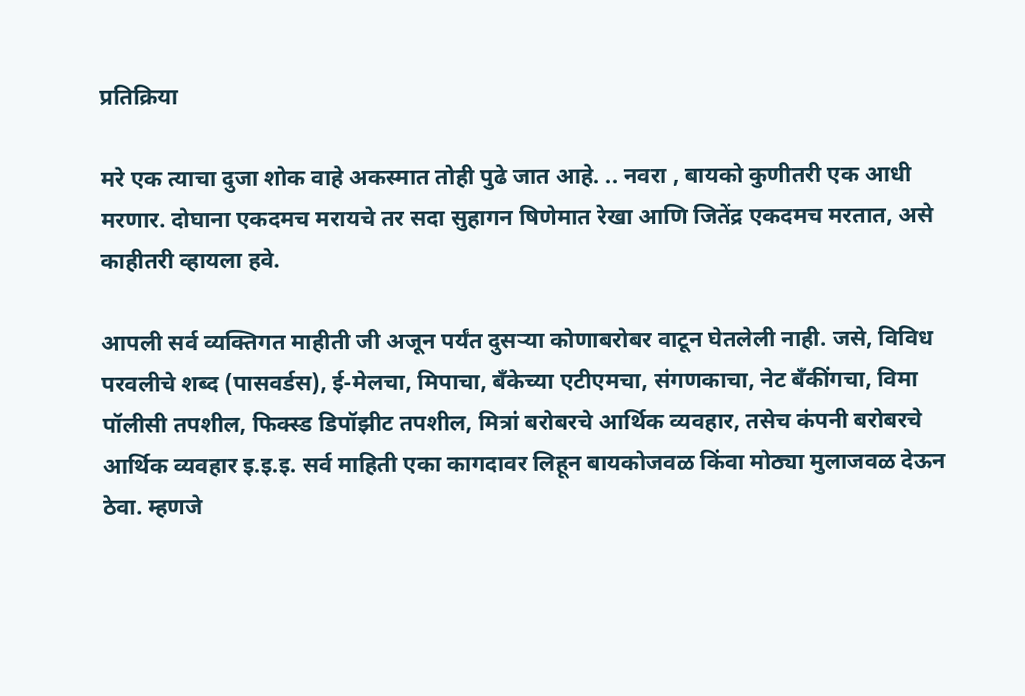प्रतिक्रिया

मरे एक त्याचा दुजा शोक वाहे अकस्मात तोही पुढे जात आहे. .. नवरा , बायको कुणीतरी एक आधी मरणार. दोघाना एकदमच मरायचे तर सदा सुहागन षिणेमात रेखा आणि जितेंद्र एकदमच मरतात, असे काहीतरी व्हायला हवे.

आपली सर्व व्यक्तिगत माहीती जी अजून पर्यंत दुसर्‍या कोणाबरोबर वाटून घेतलेली नाही. जसे, विविध परवलीचे शब्द (पासवर्डस), ई-मेलचा, मिपाचा, बँकेच्या एटीएमचा, संगणकाचा, नेट बँकींगचा, विमा पॉलीसी तपशील, फिक्स्ड डिपॉझीट तपशील, मित्रां बरोबरचे आर्थिक व्यवहार, तसेच कंपनी बरोबरचे आर्थिक व्यवहार इ.इ.इ. सर्व माहिती एका कागदावर लिहून बायकोजवळ किंवा मोठ्या मुलाजवळ देऊन ठेवा. म्हणजे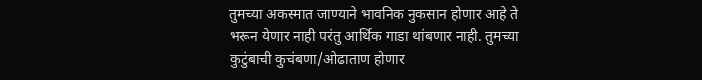तुमच्या अकस्मात जाण्याने भावनिक नुकसान होणार आहे ते भरून येणार नाही परंतु आर्थिक गाडा थांबणार नाही. तुमच्या कुटुंबाची कुचंबणा/ओढाताण होणार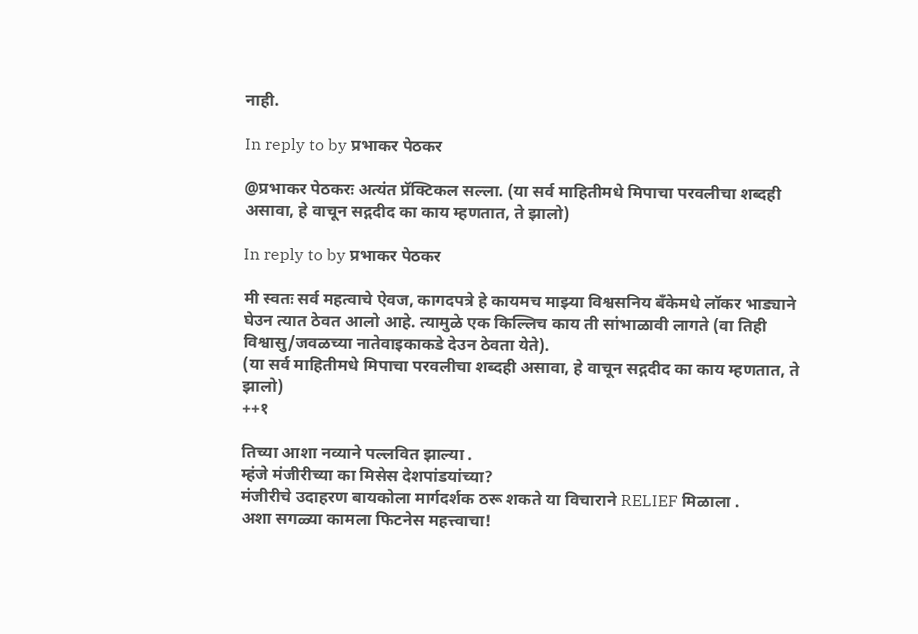नाही.

In reply to by प्रभाकर पेठकर

@प्रभाकर पेठकरः अत्यंत प्रॅक्टिकल सल्ला. (या सर्व माहितीमधे मिपाचा परवलीचा शब्दही असावा, हे वाचून सद्गदीद का काय म्हणतात, ते झालो)

In reply to by प्रभाकर पेठकर

मी स्वतः सर्व महत्वाचे ऐवज, कागदपत्रे हे कायमच माझ्या विश्वसनिय बँकेमधे लॉकर भाड्याने घेउन त्यात ठेवत आलो आहे. त्यामुळे एक किल्लिच काय ती सांभाळावी लागते (वा तिही विश्वासु/जवळच्या नातेवाइकाकडे देउन ठेवता येते).
(या सर्व माहितीमधे मिपाचा परवलीचा शब्दही असावा, हे वाचून सद्गदीद का काय म्हणतात, ते झालो)
++१

तिच्या आशा नव्याने पल्लवित झाल्या .
म्हंजे मंजीरीच्या का मिसेस देशपांडयांच्या?
मंजीरीचे उदाहरण बायकोला मार्गदर्शक ठरू शकते या विचाराने RELIEF मिळाला .
अशा सगळ्या कामला फिटनेस महत्त्वाचा!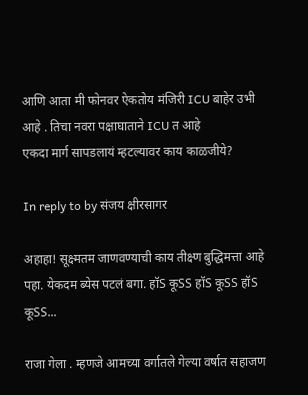आणि आता मी फोनवर ऐकतोय मंजिरी ICU बाहेर उभी आहे . तिचा नवरा पक्षाघाताने ICU त आहे
एकदा मार्ग सापडलायं म्हटल्यावर काय काळजीये?

In reply to by संजय क्षीरसागर

अहाहा! सूक्ष्मतम जाणवण्याची काय तीक्ष्ण बुद्धिमत्ता आहे पहा. येकदम ब्येस पटलं बगा. हॉS कूSS हॉS कूSS हॉS कूSS...

राजा गेला . म्हणजे आमच्या वर्गातले गेल्या वर्षात सहाजण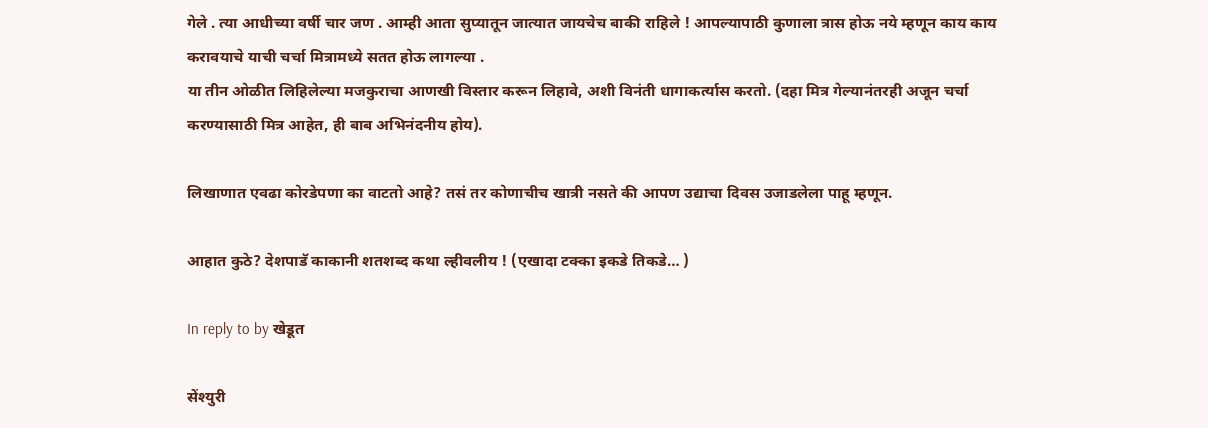गेले . त्या आधीच्या वर्षी चार जण . आम्ही आता सुप्यातून जात्यात जायचेच बाकी राहिले ! आपल्यापाठी कुणाला त्रास होऊ नये म्हणून काय काय करावयाचे याची चर्चा मित्रामध्ये सतत होऊ लागल्या .
या तीन ओळीत लिहिलेल्या मजकुराचा आणखी विस्तार करून लिहावे, अशी विनंती धागाकर्त्यास करतो. (दहा मित्र गेल्यानंतरही अजून चर्चा करण्यासाठी मित्र आहेत, ही बाब अभिनंदनीय होय).

लिखाणात एवढा कोरडेपणा का वाटतो आहे? तसं तर कोणाचीच खात्री नसते की आपण उद्याचा दिवस उजाडलेला पाहू म्हणून.

आहात कुठे? देशपाडॅ काकानी शतशब्द कथा ल्हीवलीय ! (एखादा टक्का इकडे तिकडे… )

In reply to by खेडूत

सेंश्युरी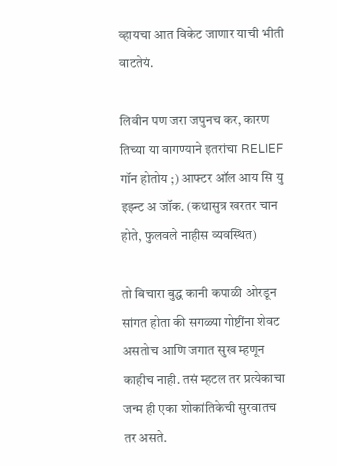व्हायचा आत विकेट जाणार याची भीती वाटतेयं.

लिवीन पण जरा जपुनच कर, कारण तिच्या या वागण्याने इतरांचा RELIEF गॉन होतोय ;) आफ्टर ऑल आय सि यु इझ्न्ट अ जॉक. (कथासुत्र खरतर चान होते, फुलवले नाहीस व्यवस्थित)

तो बिचारा बुद्ध कानी कपाळी ओरडून सांगत होता की सगळ्या गोष्टींना शेवट असतोच आणि जगात सुख म्हणून काहीच नाही. तसं म्हटल तर प्रत्येकाचा जन्म ही एका शोकांतिकेची सुरवातच तर असते.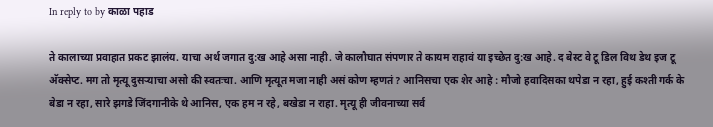In reply to by काळा पहाड

ते कालाच्या प्रवाहात प्रकट झालंय. याचा अर्थ जगात दु:ख आहे असा नाही. जे कालौघात संपणार ते कायम राहावं या इच्छेत दु:ख आहे. द बेस्ट वे टू डिल विथ डेथ इज टू अ‍ॅक्सेप्ट. मग तो मृत्यू दुसर्‍याचा असो की स्वतःचा. आणि मृत्यूत मजा नाही असं कोण म्हणतं? आनिसचा एक शेर आहे : मौजो हवादिसका थपेडा न रहा, हुई कश्ती गर्क के बेडा न रहा, सारे झगडे जिंदगानीके थे आनिस, एक हम न रहे, बखेडा न राहा. मृत्यू ही जीवनाच्या सर्व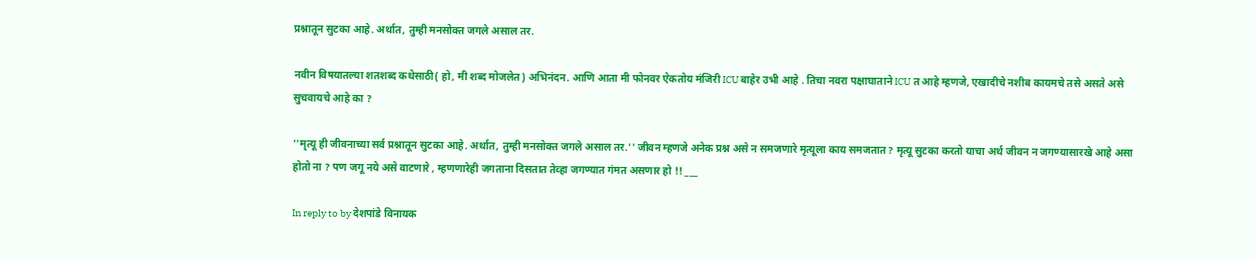प्रश्नातून सुटका आहे. अर्थात, तुम्ही मनसोक्त जगले असाल तर.

नवीन विषयातल्या शतशब्द कथेसाठी( हो, मी शब्द मोजलेत) अभिनंदन. आणि आता मी फोनवर ऐकतोय मंजिरी ICU बाहेर उभी आहे . तिचा नवरा पक्षाघाताने ICU त आहे म्हणजे, एखादीचे नशीब कायमचे तसे असते असे सुचवायचे आहे का ?

''मृत्यू ही जीवनाच्या सर्व प्रश्नातून सुटका आहे. अर्थात, तुम्ही मनसोक्त जगले असाल तर.'' जीवन म्हणजे अनेक प्रश्न असे न समजणारे मृत्यूला काय समजतात ? मृत्यू सुटका करतो याचा अर्थ जीवन न जगण्यासारखे आहे असा होतो ना ? पण जगू नये असे वाटणारे , म्हणणारेही जगताना दिसतात तेव्हा जगण्यात गंमत असणार हो !! ___

In reply to by देशपांडे विनायक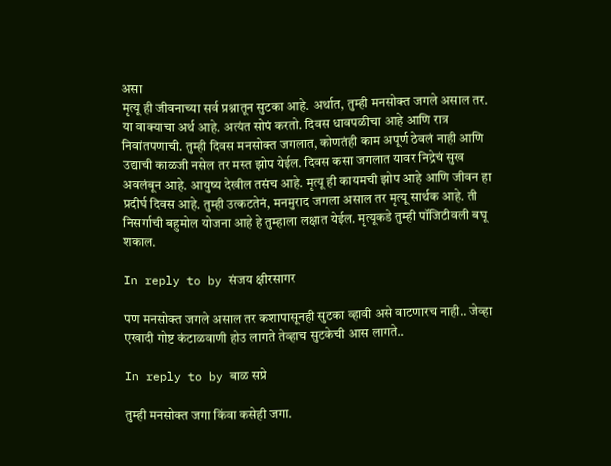असा
मृत्यू ही जीवनाच्या सर्व प्रश्नातून सुटका आहे. अर्थात, तुम्ही मनसोक्त जगले असाल तर.
या वाक्याचा अर्थ आहे. अत्यंत सोपं करतो. दिवस धावपळीचा आहे आणि रात्र निवांतपणाची. तुम्ही दिवस मनसोक्त जगलात, कोणतंही काम अपूर्ण ठेवलं नाही आणि उद्याची काळजी नसेल तर मस्त झोप येईल. दिवस कसा जगलात यावर निद्रेचं सुख अवलंबून आहे. आयुष्य देखील तसंच आहे. मृत्यू ही कायमची झोप आहे आणि जीवन हा प्रदीर्घ दिवस आहे. तुम्ही उत्कटतेनं, मनमुराद जगला असाल तर मृत्यू सार्थक आहे. ती निसर्गाची बहुमोल योजना आहे हे तुम्हाला लक्षात येईल. मृत्यूकडे तुम्ही पॉजिटीवली बघू शकाल.

In reply to by संजय क्षीरसागर

पण मनसोक्त जगले असाल तर कशापासूनही सुटका व्हावी असे वाटणारच नाही.. जेव्हा एखादी गोष्ट कंटाळवाणी होउ लागते तेव्हाच सुटकेची आस लागते..

In reply to by बाळ सप्रे

तुम्ही मनसोक्त जगा किंवा कसेही जगा.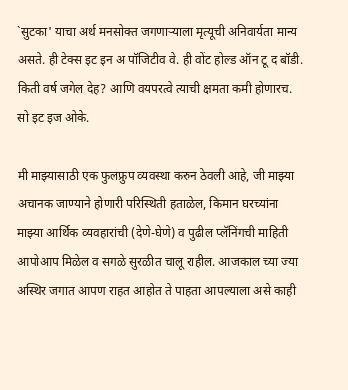`सुटका' याचा अर्थ मनसोक्त जगणार्‍याला मृत्यूची अनिवार्यता मान्य असते. ही टेक्स इट इन अ पॉजिटीव वे. ही वोंट होल्ड ऑन टू द बॉडी. किती वर्ष जगेल देह? आणि वयपरत्वे त्याची क्षमता कमी होणारच. सो इट इज ओके.

मी माझ्यासाठी एक फुलफ्रुप व्यवस्था करुन ठेवली आहे, जी माझ्या अचानक जाण्याने होणारी परिस्थिती हताळेल, किमान घरच्यांना माझ्या आर्थिक व्यवहारांची (देणे-घेणे) व पुढील प्लॅनिंगची माहिती आपोआप मिळेल व सगळे सुरळीत चालू राहील. आजकाल च्या ज्या अस्थिर जगात आपण राहत आहोत ते पाहता आपल्याला असे काही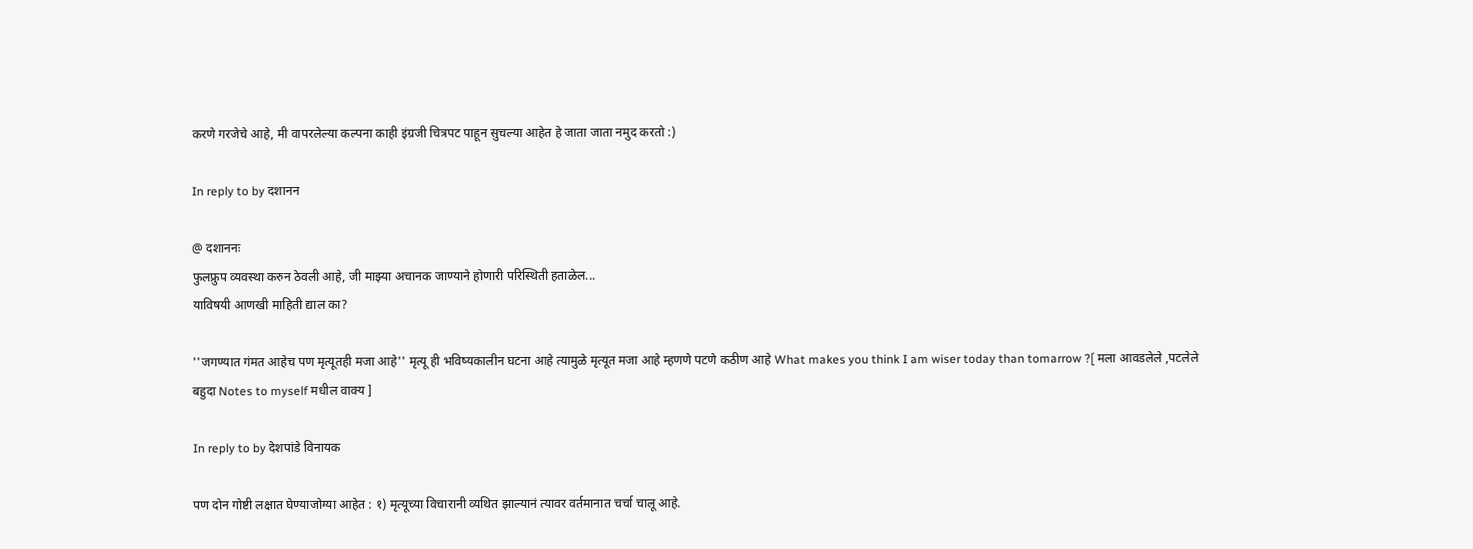करणे गरजेचे आहे, मी वापरलेल्या कल्पना काही इंग्रजी चित्रपट पाहून सुचल्या आहेत हे जाता जाता नमुद करतो :)

In reply to by दशानन

@ दशाननः
फुलफ्रुप व्यवस्था करुन ठेवली आहे, जी माझ्या अचानक जाण्याने होणारी परिस्थिती हताळेल...
याविषयी आणखी माहिती द्याल का?

''जगण्यात गंमत आहेच पण मृत्यूतही मजा आहे'' मृत्यू ही भविष्यकालीन घटना आहे त्यामुळे मृत्यूत मजा आहे म्हणणे पटणे कठीण आहे What makes you think I am wiser today than tomarrow ?[ मला आवडलेले ,पटलेले बहुदा Notes to myself मधील वाक्य ]

In reply to by देशपांडे विनायक

पण दोन गोष्टी लक्षात घेण्याजोग्या आहेत : १) मृत्यूच्या विचारानी व्यथित झाल्यानं त्यावर वर्तमानात चर्चा चालू आहे.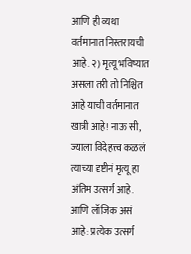आणि ही व्यथा वर्तमानात निस्तरायची आहे. २) मृत्यू भविष्यात असला तरी तो निश्चित आहे याची वर्तमानात खात्री आहे! नाऊ सी, ज्याला विदेहत्त्व कळलं त्याच्या दृष्टीनं मृत्यू हा अंतिम उत्सर्ग आहे. आणि लॉजिक असं आहे: प्रत्येक उत्सर्ग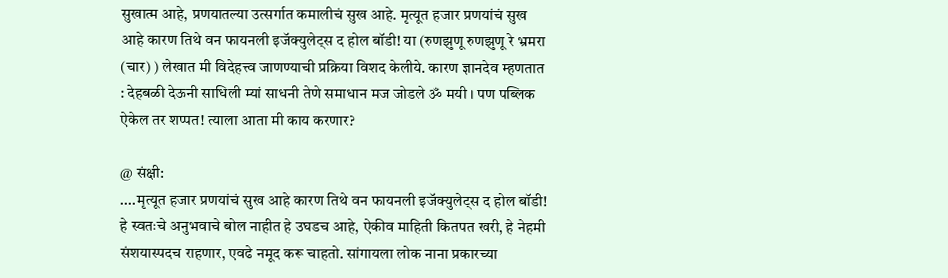सुखात्म आहे, प्रणयातल्या उत्सर्गात कमालीचं सुख आहे. मृत्यूत हजार प्रणयांचं सुख आहे कारण तिथे वन फायनली इजॅक्युलेट्स द होल बॉडी! या (रुणझुणू रुणझुणू रे भ्रमरा (चार) ) लेखात मी विदेहत्त्व जाणण्याची प्रक्रिया विशद केलीये. कारण ज्ञानदेव म्हणतात : देहबळी देऊनी साधिली म्यां साधनी तेणे समाधान मज जोडले ॐ मयी । पण पब्लिक ऐकेल तर शप्पत! त्याला आता मी काय करणार?

@ संक्षी:
....मृत्यूत हजार प्रणयांचं सुख आहे कारण तिथे वन फायनली इजॅक्युलेट्स द होल बॉडी!
हे स्वतःचे अनुभवाचे बोल नाहीत हे उघडच आहे, ऐकीव माहिती कितपत खरी, हे नेहमी संशयास्पदच राहणार, एवढे नमूद करू चाहतो. सांगायला लोक नाना प्रकारच्या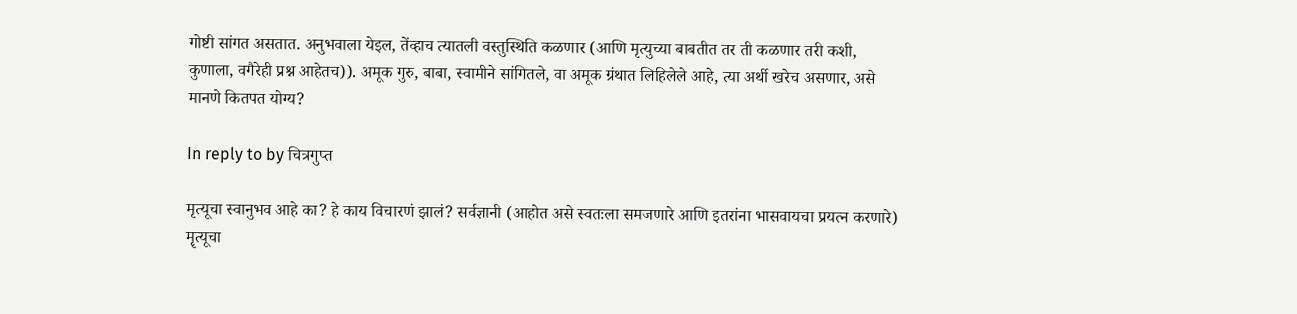गोष्टी सांगत असतात. अनुभवाला येइल, तेंव्हाच त्यातली वस्तुस्थिति कळणार (आणि मृत्युच्या बाबतीत तर ती कळणार तरी कशी, कुणाला, वगैरेही प्रश्न आहेतच)). अमूक गुरु, बाबा, स्वामीने सांगितले, वा अमूक ग्रंथात लिहिलेले आहे, त्या अर्थी खरेच असणार, असे मानणे कितपत योग्य?

In reply to by चित्रगुप्त

मृत्यूचा स्वानुभव आहे का? हे काय विचारणं झालं? सर्वज्ञानी (आहोत असे स्वतःला समजणारे आणि इतरांना भासवायचा प्रयत्न करणारे) मॄत्यूचा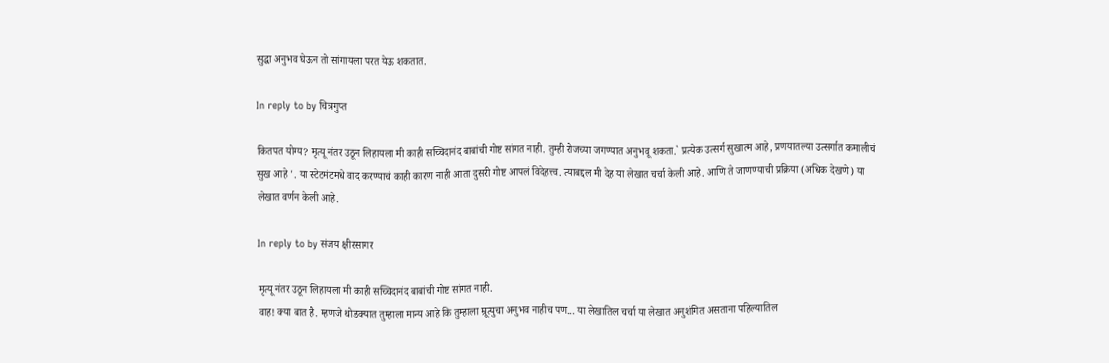सुद्धा अनुभव घेऊन तो सांगायला परत येऊ शकतात.

In reply to by चित्रगुप्त

कितपत योग्य? मृत्यू नंतर उठून लिहायला मी काही सच्चिदानंद बाबांची गोष्ट सांगत नाही. तुम्ही रोजच्या जगण्यात अनुभवू शकता.` प्रत्येक उत्सर्ग सुखात्म आहे, प्रणयातल्या उत्सर्गात कमालीचं सुख आहे '. या स्टेटमंटमधे वाद करण्याचं काही कारण नाही आता दुसरी गोष्ट आपलं विदेहत्त्व. त्याबद्दल मी देह या लेखात चर्चा केली आहे. आणि ते जाणण्याची प्रक्रिया (अधिक देखणे) या लेखात वर्णन केली आहे.

In reply to by संजय क्षीरसागर

मृत्यू नंतर उठून लिहायला मी काही सच्चिदानंद बाबांची गोष्ट सांगत नाही.
वाह! क्या बात है. म्हणजे थोडक्यात तुम्हाला मान्य आहे कि तुम्हाला म्रूत्युचा अनुभव नाहीच पण... या लेखातिल चर्चा या लेखात अनुशंगित असताना पहिल्यातिल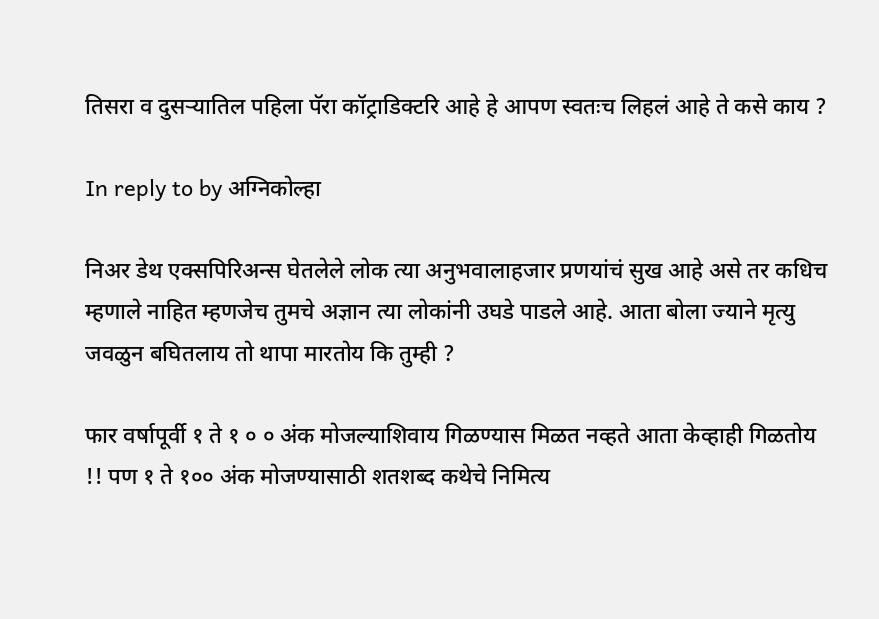तिसरा व दुसर्‍यातिल पहिला पॅरा कॉट्राडिक्टरि आहे हे आपण स्वतःच लिहलं आहे ते कसे काय ?

In reply to by अग्निकोल्हा

निअर डेथ एक्सपिरिअन्स घेतलेले लोक त्या अनुभवालाहजार प्रणयांचं सुख आहे असे तर कधिच म्हणाले नाहित म्हणजेच तुमचे अज्ञान त्या लोकांनी उघडे पाडले आहे. आता बोला ज्याने मृत्यु जवळुन बघितलाय तो थापा मारतोय कि तुम्ही ?

फार वर्षापूर्वी १ ते १ ० ० अंक मोजल्याशिवाय गिळण्यास मिळत नव्हते आता केव्हाही गिळतोय !! पण १ ते १०० अंक मोजण्यासाठी शतशब्द कथेचे निमित्य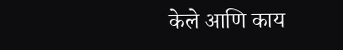केले आणि काय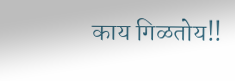काय गिळतोय!!